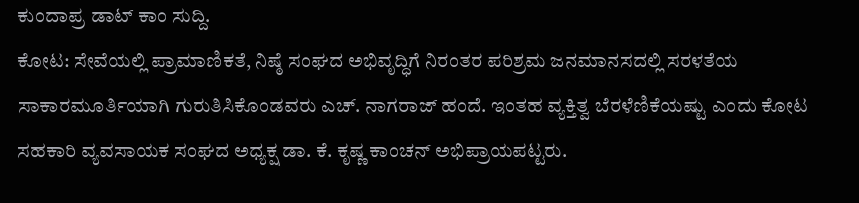ಕುಂದಾಪ್ರ ಡಾಟ್ ಕಾಂ ಸುದ್ದಿ.
ಕೋಟ: ಸೇವೆಯಲ್ಲಿ ಪ್ರಾಮಾಣಿಕತೆ, ನಿಷ್ಠೆ ಸಂಘದ ಅಭಿವೃದ್ಧಿಗೆ ನಿರಂತರ ಪರಿಶ್ರಮ ಜನಮಾನಸದಲ್ಲಿ ಸರಳತೆಯ ಸಾಕಾರಮೂರ್ತಿಯಾಗಿ ಗುರುತಿಸಿಕೊಂಡವರು ಎಚ್. ನಾಗರಾಜ್ ಹಂದೆ. ಇಂತಹ ವ್ಯಕ್ತಿತ್ವ ಬೆರಳೆಣಿಕೆಯಷ್ಟು ಎಂದು ಕೋಟ ಸಹಕಾರಿ ವ್ಯವಸಾಯಕ ಸಂಘದ ಅಧ್ಯಕ್ಷ ಡಾ. ಕೆ. ಕೃಷ್ಣ ಕಾಂಚನ್ ಅಭಿಪ್ರಾಯಪಟ್ಟರು.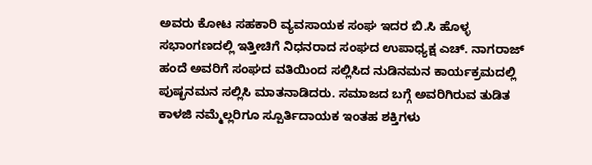ಅವರು ಕೋಟ ಸಹಕಾರಿ ವ್ಯವಸಾಯಕ ಸಂಘ ಇದರ ಬಿ.ಸಿ ಹೊಳ್ಳ ಸಭಾಂಗಣದಲ್ಲಿ ಇತ್ತೀಚಿಗೆ ನಿಧನರಾದ ಸಂಘದ ಉಪಾಧ್ಯಕ್ಷ ಎಚ್. ನಾಗರಾಜ್ ಹಂದೆ ಅವರಿಗೆ ಸಂಘದ ವತಿಯಿಂದ ಸಲ್ಲಿಸಿದ ನುಡಿನಮನ ಕಾರ್ಯಕ್ರಮದಲ್ಲಿ ಪುಷ್ಭನಮನ ಸಲ್ಲಿಸಿ ಮಾತನಾಡಿದರು. ಸಮಾಜದ ಬಗ್ಗೆ ಅವರಿಗಿರುವ ತುಡಿತ ಕಾಳಜಿ ನಮ್ಮೆಲ್ಲರಿಗೂ ಸ್ಪೂರ್ತಿದಾಯಕ ಇಂತಹ ಶಕ್ತಿಗಳು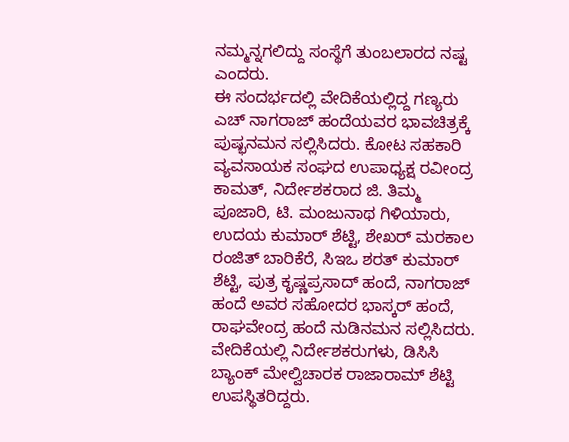ನಮ್ಮನ್ನಗಲಿದ್ದು ಸಂಸ್ಥೆಗೆ ತುಂಬಲಾರದ ನಷ್ಟ ಎಂದರು.
ಈ ಸಂದರ್ಭದಲ್ಲಿ ವೇದಿಕೆಯಲ್ಲಿದ್ದ ಗಣ್ಯರು ಎಚ್ ನಾಗರಾಜ್ ಹಂದೆಯವರ ಭಾವಚಿತ್ರಕ್ಕೆ ಪುಷ್ಭನಮನ ಸಲ್ಲಿಸಿದರು. ಕೋಟ ಸಹಕಾರಿ ವ್ಯವಸಾಯಕ ಸಂಘದ ಉಪಾಧ್ಯಕ್ಷ ರವೀಂದ್ರ ಕಾಮತ್, ನಿರ್ದೇಶಕರಾದ ಜಿ. ತಿಮ್ಮ ಪೂಜಾರಿ, ಟಿ. ಮಂಜುನಾಥ ಗಿಳಿಯಾರು, ಉದಯ ಕುಮಾರ್ ಶೆಟ್ಟಿ, ಶೇಖರ್ ಮರಕಾಲ ರಂಜಿತ್ ಬಾರಿಕೆರೆ, ಸಿಇಒ ಶರತ್ ಕುಮಾರ್ ಶೆಟ್ಟಿ, ಪುತ್ರ ಕೃಷ್ಣಪ್ರಸಾದ್ ಹಂದೆ, ನಾಗರಾಜ್ ಹಂದೆ ಅವರ ಸಹೋದರ ಭಾಸ್ಕರ್ ಹಂದೆ, ರಾಘವೇಂದ್ರ ಹಂದೆ ನುಡಿನಮನ ಸಲ್ಲಿಸಿದರು. ವೇದಿಕೆಯಲ್ಲಿ ನಿರ್ದೇಶಕರುಗಳು, ಡಿಸಿಸಿ ಬ್ಯಾಂಕ್ ಮೇಲ್ವಿಚಾರಕ ರಾಜಾರಾಮ್ ಶೆಟ್ಟಿ ಉಪಸ್ಥಿತರಿದ್ದರು.